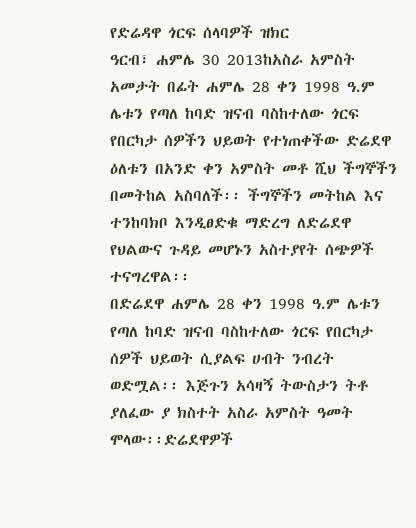የድሬዳዋ ጎርፍ ሰላባዎች ዝክር
ዓርብ፣ ሐምሌ 30 2013ከአስራ አምስት አመታት በፊት ሐምሌ 28 ቀን 1998 ዓ.ም ሌቱን የጣለ ከባድ ዝናብ ባስከተለው ጎርፍ የበርካታ ሰዎችን ህይወት የተነጠቀችው ድሬደዋ ዕለቱን በአንድ ቀን አምስት መቶ ሺህ ችግኞችን በመትከል አስባለች፡፡ ችግኞችን መትከል እና ተንከባክቦ እንዲፀድቁ ማድረግ ለድሬደዋ የህልውና ጉዳይ መሆኑን አስተያየት ሰጭዎች ተናግረዋል፡፡
በድሬደዋ ሐምሌ 28 ቀን 1998 ዓ.ም ሌቱን የጣለ ከባድ ዝናብ ባስከተለው ጎርፍ የበርካታ ሰዎች ህይወት ሲያልፍ ሀብት ንብረት ወድሟል፡፡ እጅጉን አሳዛኝ ትውስታን ትቶ ያለፈው ያ ክስተት አስራ አምስት ዓመት ሞላው፡፡ድሬደዋዎች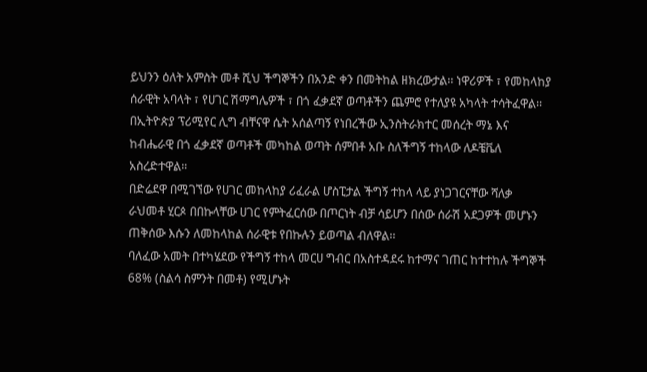ይህንን ዕለት አምስት መቶ ሺህ ችግኞችን በአንድ ቀን በመትከል ዘክረውታል፡፡ ነዋሪዎች ፣ የመከላከያ ሰራዊት አባላት ፣ የሀገር ሽማግሌዎች ፣ በጎ ፈቃደኛ ወጣቶችን ጨምሮ የተለያዩ አካላት ተሳትፈዋል፡፡
በኢትዮጵያ ፕሪሚየር ሊግ ብቸናዋ ሴት አሰልጣኝ የነበረችው ኢንስትራክተር መሰረት ማኔ እና ከብሔራዊ በጎ ፈቃደኛ ወጣቶች መካከል ወጣት ሰምበቶ አቡ ስለችግኝ ተከላው ለዶቼቬለ አስረድተዋል።
በድሬደዋ በሚገኘው የሀገር መከላከያ ሪፈራል ሆስፒታል ችግኝ ተከላ ላይ ያነጋገርናቸው ሻለቃ ራህመቶ ሂርጶ በበኩላቸው ሀገር የምትፈርሰው በጦርነት ብቻ ሳይሆን በሰው ሰራሽ አደጋዎች መሆኑን ጠቅሰው እሱን ለመከላከል ሰራዊቱ የበኩሉን ይወጣል ብለዋል፡፡
ባለፈው አመት በተካሄደው የችግኝ ተከላ መርሀ ግብር በአስተዳደሩ ከተማና ገጠር ከተተከሉ ችግኞች 68% (ስልሳ ስምንት በመቶ) የሚሆኑት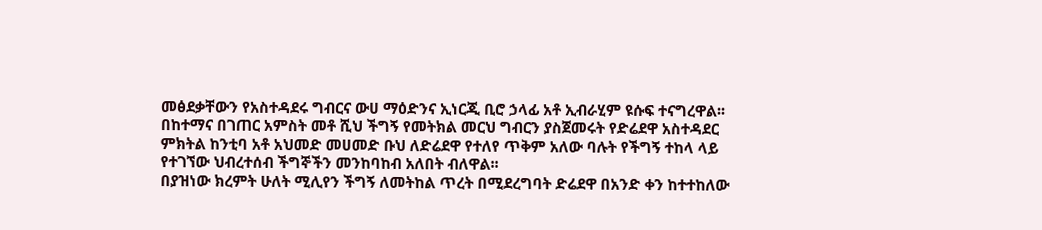መፅደቃቸውን የአስተዳደሩ ግብርና ውሀ ማዕድንና ኢነርጂ ቢሮ ኃላፊ አቶ ኢብራሂም ዩሱፍ ተናግረዋል፡፡
በከተማና በገጠር አምስት መቶ ሺህ ችግኝ የመትክል መርህ ግብርን ያስጀመሩት የድሬደዋ አስተዳደር ምክትል ከንቲባ አቶ አህመድ መሀመድ ቡህ ለድሬደዋ የተለየ ጥቅም አለው ባሉት የችግኝ ተከላ ላይ የተገኘው ህብረተሰብ ችግኞችን መንከባከብ አለበት ብለዋል፡፡
በያዝነው ክረምት ሁለት ሚሊየን ችግኝ ለመትከል ጥረት በሚደረግባት ድሬደዋ በአንድ ቀን ከተተከለው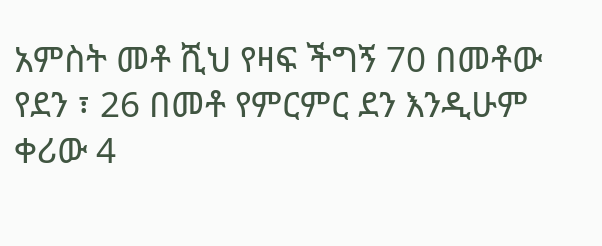አምስት መቶ ሺህ የዛፍ ችግኝ 70 በመቶው የደን ፣ 26 በመቶ የምርምር ደን እንዲሁም ቀሪው 4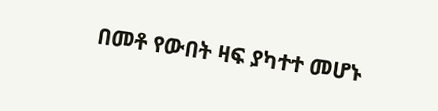በመቶ የውበት ዛፍ ያካተተ መሆኑ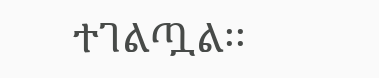ተገልጧል፡፡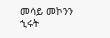መሳይ መኮንን
ኂሩት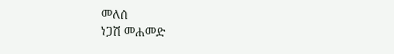መለሰ
ነጋሽ መሐመድ